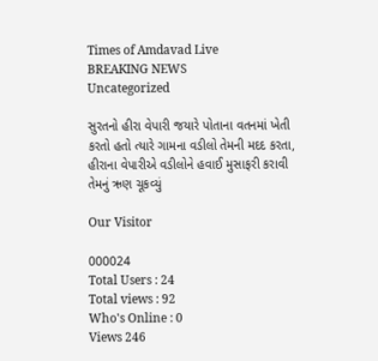Times of Amdavad Live
BREAKING NEWS
Uncategorized

સુરતનો હીરા વેપારી જયારે પોતાના વતનમાં ખેતી કરતો હતો ત્યારે ગામના વડીલો તેમની મદદ કરતા, હીરાના વેપારીએ વડીલોને હવાઈ મુસાફરી કરાવી તેમનું ઋણ ચૂકવ્યું

Our Visitor

000024
Total Users : 24
Total views : 92
Who's Online : 0
Views 246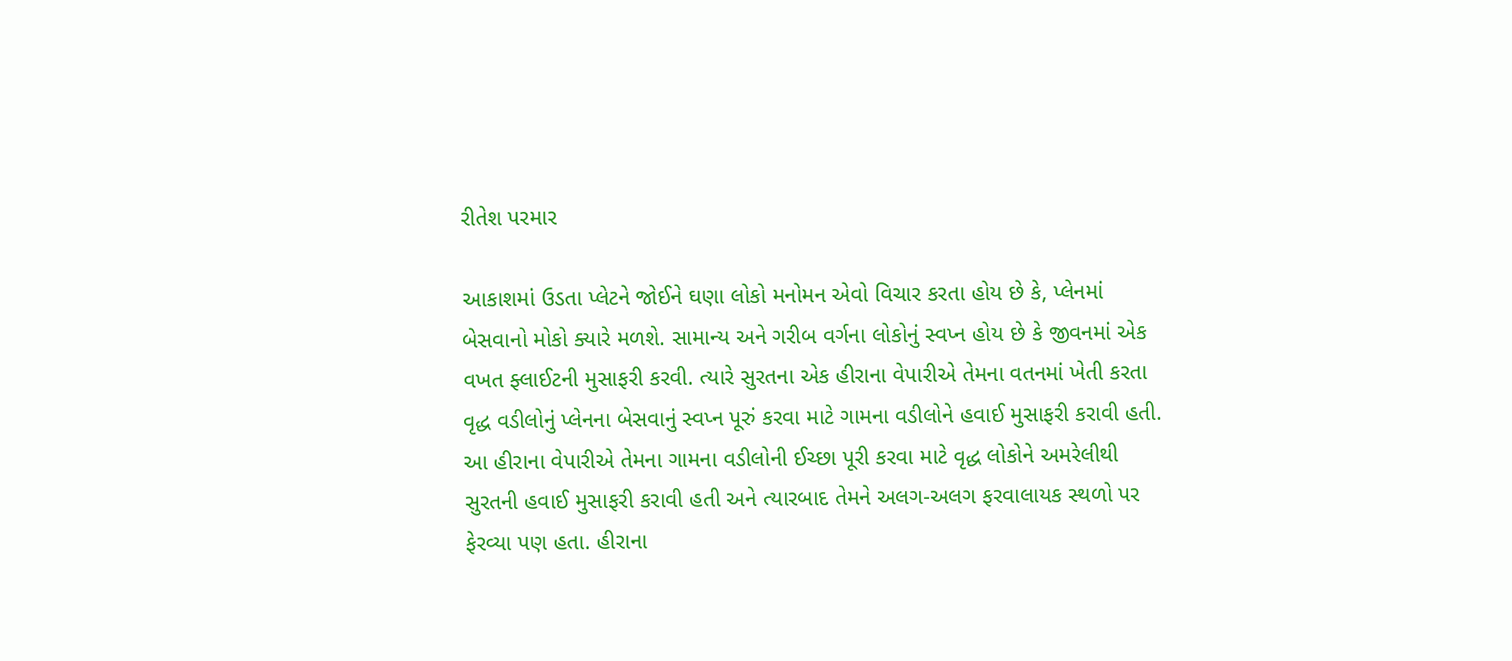રીતેશ પરમાર

આકાશમાં ઉડતા પ્લેટને જોઈને ઘણા લોકો મનોમન એવો વિચાર કરતા હોય છે કે, પ્લેનમાં બેસવાનો મોકો ક્યારે મળશે. સામાન્ય અને ગરીબ વર્ગના લોકોનું સ્વપ્ન હોય છે કે જીવનમાં એક વખત ફ્લાઈટની મુસાફરી કરવી. ત્યારે સુરતના એક હીરાના વેપારીએ તેમના વતનમાં ખેતી કરતા વૃદ્ધ વડીલોનું પ્લેનના બેસવાનું સ્વપ્ન પૂરું કરવા માટે ગામના વડીલોને હવાઈ મુસાફરી કરાવી હતી.
આ હીરાના વેપારીએ તેમના ગામના વડીલોની ઈચ્છા પૂરી કરવા માટે વૃદ્ધ લોકોને અમરેલીથી સુરતની હવાઈ મુસાફરી કરાવી હતી અને ત્યારબાદ તેમને અલગ-અલગ ફરવાલાયક સ્થળો પર ફેરવ્યા પણ હતા. હીરાના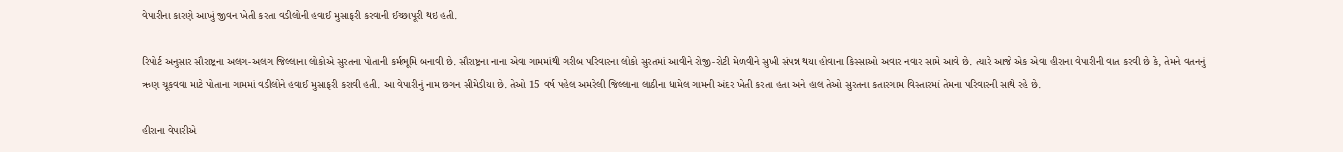વેપારીના કારણે આખું જીવન ખેતી કરતા વડીલોની હવાઈ મુસાફરી કરવાની ઈચ્છાપૂરી થઇ હતી.

રિપોર્ટ અનુસાર સૌરાષ્ટ્રના અલગ-અલગ જિલ્લાના લોકોએ સુરતના પોતાની કર્મભૂમિ બનાવી છે. સૌરાષ્ટ્રના નાના એવા ગામમાંથી ગરીબ પરિવારના લોકો સુરતમાં આવીને રોજી-રોટી મેળવીને સુખી સંપન્ન થયા હોવાના કિસ્સાઓ અવાર નવાર સામે આવે છે. ત્યારે આજે એક એવા હીરાના વેપારીની વાત કરવી છે કે, તેમને વતનનું ઋણ ચૂકવવા માટે પોતાના ગામમાં વડીલોને હવાઈ મુસાફરી કરાવી હતી. આ વેપારીનું નામ છગન સીમેડીયા છે. તેઓ 15 વર્ષ પહેલ અમરેલી જિલ્લાના લાઠીના ધામેલ ગામની અંદર ખેતી કરતા હતા અને હાલ તેઓ સુરતના કતારગામ વિસ્તારમાં તેમના પરિવારની સાથે રહે છે.

હીરાના વેપારીએ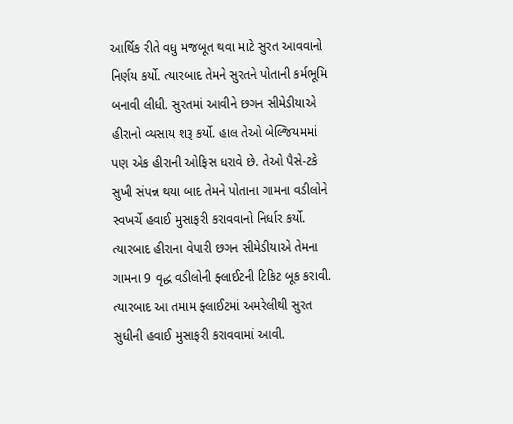આર્થિક રીતે વધુ મજબૂત થવા માટે સુરત આવવાનો નિર્ણય કર્યો. ત્યારબાદ તેમને સુરતને પોતાની કર્મભૂમિ બનાવી લીધી. સુરતમાં આવીને છગન સીમેડીયાએ હીરાનો વ્યસાય શરૂ કર્યો. હાલ તેઓ બેલ્જિયમમાં પણ એક હીરાની ઓફિસ ધરાવે છે. તેઓ પૈસે-ટકે સુખી સંપન્ન થયા બાદ તેમને પોતાના ગામના વડીલોને સ્વખર્ચે હવાઈ મુસાફરી કરાવવાનો નિર્ધાર કર્યો. ત્યારબાદ હીરાના વેપારી છગન સીમેડીયાએ તેમના ગામના 9 વૃદ્ધ વડીલોની ફ્લાઈટની ટિકિટ બૂક કરાવી. ત્યારબાદ આ તમામ ફ્લાઈટમાં અમરેલીથી સુરત સુધીની હવાઈ મુસાફરી કરાવવામાં આવી.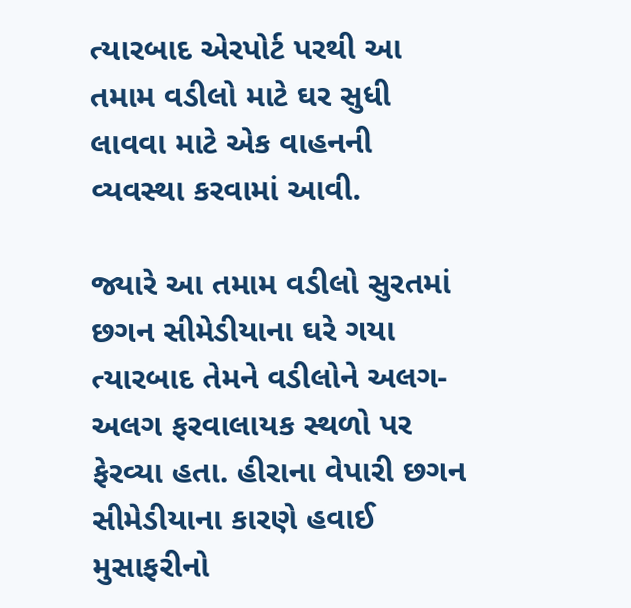ત્યારબાદ એરપોર્ટ પરથી આ તમામ વડીલો માટે ઘર સુધી લાવવા માટે એક વાહનની વ્યવસ્થા કરવામાં આવી.

જ્યારે આ તમામ વડીલો સુરતમાં છગન સીમેડીયાના ઘરે ગયા ત્યારબાદ તેમને વડીલોને અલગ-અલગ ફરવાલાયક સ્થળો પર ફેરવ્યા હતા. હીરાના વેપારી છગન સીમેડીયાના કારણે હવાઈ મુસાફરીનો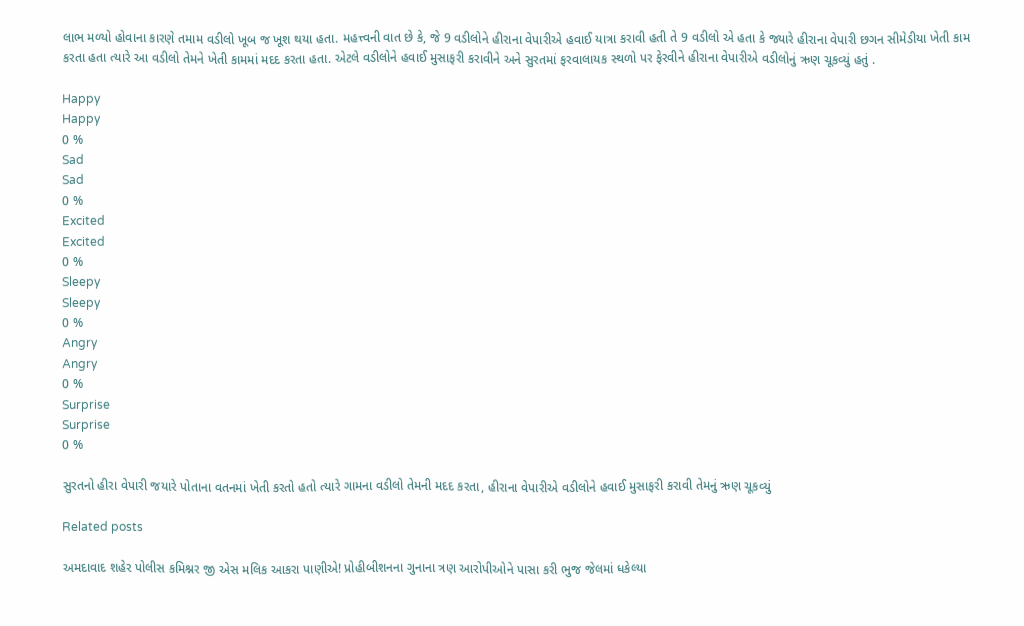લાભ મળ્યો હોવાના કારણે તમામ વડીલો ખૂબ જ ખૂશ થયા હતા. મહત્ત્વની વાત છે કે, જે 9 વડીલોને હીરાના વેપારીએ હવાઈ યાત્રા કરાવી હતી તે 9 વડીલો એ હતા કે જ્યારે હીરાના વેપારી છગન સીમેડીયા ખેતી કામ કરતા હતા ત્યારે આ વડીલો તેમને ખેતી કામમાં મદદ કરતા હતા. એટલે વડીલોને હવાઈ મુસાફરી કરાવીને અને સુરતમાં ફરવાલાયક સ્થળો પર ફેરવીને હીરાના વેપારીએ વડીલોનું ઋણ ચૂકવ્યું હતું .

Happy
Happy
0 %
Sad
Sad
0 %
Excited
Excited
0 %
Sleepy
Sleepy
0 %
Angry
Angry
0 %
Surprise
Surprise
0 %

સુરતનો હીરા વેપારી જયારે પોતાના વતનમાં ખેતી કરતો હતો ત્યારે ગામના વડીલો તેમની મદદ કરતા, હીરાના વેપારીએ વડીલોને હવાઈ મુસાફરી કરાવી તેમનું ઋણ ચૂકવ્યું

Related posts

અમદાવાદ શહેર પોલીસ કમિશ્નર જી એસ મલિક આકરા પાણીએ! પ્રોહીબીશનના ગુનાના ત્રણ આરોપીઓને પાસા કરી ભુજ જેલમાં ધકેલ્યા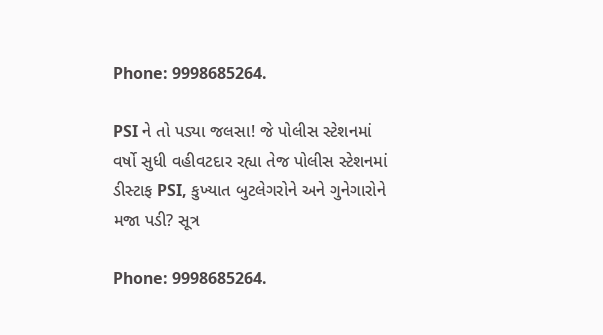Phone: 9998685264.

PSI ને તો પડ્યા જલસા! જે પોલીસ સ્ટેશનમાં વર્ષો સુધી વહીવટદાર રહ્યા તેજ પોલીસ સ્ટેશનમાં ડીસ્ટાફ PSI, કુખ્યાત બુટલેગરોને અને ગુનેગારોને મજા પડી? સૂત્ર

Phone: 9998685264.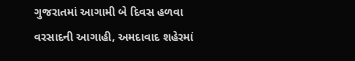ગુજરાતમાં આગામી બે દિવસ હળવા વરસાદની આગાહી, અમદાવાદ શહેરમાં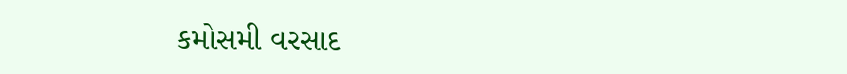કમોસમી વરસાદ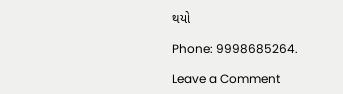થયો

Phone: 9998685264.

Leave a Comment